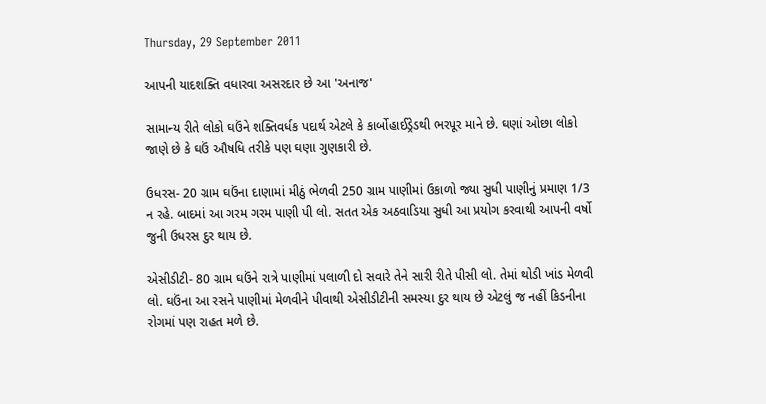Thursday, 29 September 2011

આપની યાદશક્તિ વધારવા અસરદાર છે આ 'અનાજ'

સામાન્ય રીતે લોકો ઘઉંને શક્તિવર્ધક પદાર્થ એટલે કે કાર્બોહાઈડ્રેડથી ભરપૂર માને છે. ઘણાં ઓછા લોકો જાણે છે કે ઘઉં ઔષધિ તરીકે પણ ઘણા ગુણકારી છે.

ઉધરસ- 20 ગ્રામ ઘઉંના દાણામાં મીઠું ભેળવી 250 ગ્રામ પાણીમાં ઉકાળો જ્યા સુધી પાણીનું પ્રમાણ 1/3 ન રહે. બાદમાં આ ગરમ ગરમ પાણી પી લો. સતત એક અઠવાડિયા સુધી આ પ્રયોગ કરવાથી આપની વર્ષો જુની ઉધરસ દુર થાય છે.

એસીડીટી- 80 ગ્રામ ઘઉંને રાત્રે પાણીમાં પલાળી દો સવારે તેને સારી રીતે પીસી લો. તેમાં થોડી ખાંડ મેળવી લો. ઘઉંના આ રસને પાણીમાં મેળવીને પીવાથી એસીડીટીની સમસ્યા દુર થાય છે એટલું જ નહીં કિડનીના રોગમાં પણ રાહત મળે છે.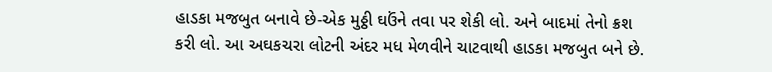હાડકા મજબુત બનાવે છે-એક મુઠ્ઠી ઘઉંને તવા પર શેકી લો. અને બાદમાં તેનો ક્રશ કરી લો. આ અઘકચરા લોટની અંદર મધ મેળવીને ચાટવાથી હાડકા મજબુત બને છે.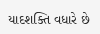યાદશક્તિ વધારે છે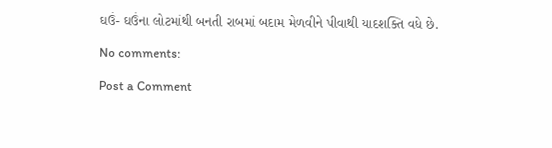ઘઉં- ઘઉંના લોટમાંથી બનતી રાબમાં બદામ મેળવીને પીવાથી યાદશક્તિ વધે છે.

No comments:

Post a Comment